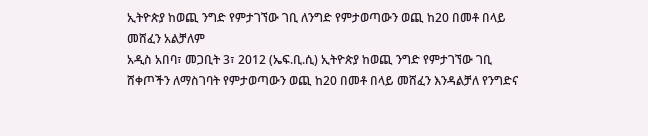ኢትዮጵያ ከወጪ ንግድ የምታገኘው ገቢ ለንግድ የምታወጣውን ወጪ ከ20 በመቶ በላይ መሸፈን አልቻለም
አዲስ አበባ፣ መጋቢት 3፣ 2012 (ኤፍ.ቢ.ሲ) ኢትዮጵያ ከወጪ ንግድ የምታገኘው ገቢ ሸቀጦችን ለማስገባት የምታወጣውን ወጪ ከ20 በመቶ በላይ መሸፈን እንዳልቻለ የንግድና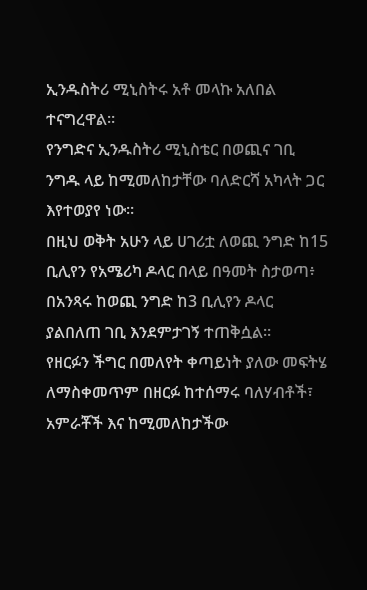ኢንዱስትሪ ሚኒስትሩ አቶ መላኩ አለበል ተናግረዋል።
የንግድና ኢንዱስትሪ ሚኒስቴር በወጪና ገቢ ንግዱ ላይ ከሚመለከታቸው ባለድርሻ አካላት ጋር እየተወያየ ነው።
በዚህ ወቅት አሁን ላይ ሀገሪቷ ለወጪ ንግድ ከ15 ቢሊየን የአሜሪካ ዶላር በላይ በዓመት ስታወጣ፥ በአንጻሩ ከወጪ ንግድ ከ3 ቢሊየን ዶላር ያልበለጠ ገቢ እንደምታገኝ ተጠቅሷል።
የዘርፉን ችግር በመለየት ቀጣይነት ያለው መፍትሄ ለማስቀመጥም በዘርፉ ከተሰማሩ ባለሃብቶች፣ አምራቾች እና ከሚመለከታችው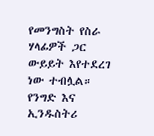የመንግስት የስራ ሃላፊዎች ጋር ውይይት እየተደረገ ነው ተብሏል።
የንግድ እና ኢንዱስትሪ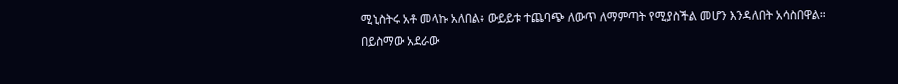ሚኒስትሩ አቶ መላኩ አለበል፥ ውይይቱ ተጨባጭ ለውጥ ለማምጣት የሚያስችል መሆን እንዳለበት አሳስበዋል።
በይስማው አደራው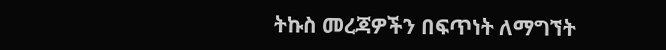ትኩስ መረጃዎችን በፍጥነት ለማግኘት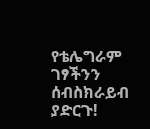የቴሌግራም ገፃችንን ሰብስክራይብ ያድርጉ!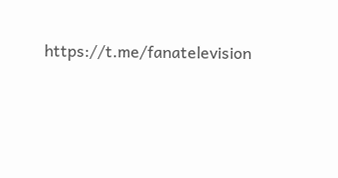https://t.me/fanatelevision